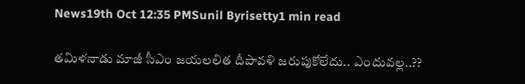News19th Oct 12:35 PMSunil Byrisetty1 min read

తమిళనాడు మాజీ సీఎం జయలలిత దీపావళి జరుపుకోలేదు.. ఎందువల్ల..??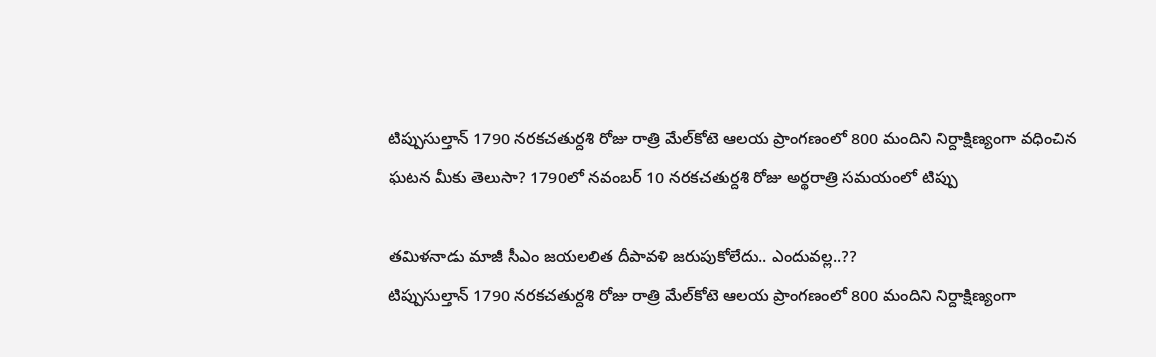టిప్పుసుల్తాన్ 1790 నరకచతుర్దశి రోజు రాత్రి మేల్‌కోటె ఆలయ ప్రాంగణంలో 800 మందిని నిర్దాక్షిణ్యంగా వధించిన ఘటన మీకు తెలుసా? 1790లో నవంబర్ 10 నరకచతుర్దశి రోజు అర్థరాత్రి సమయంలో టిప్పు

తమిళనాడు మాజీ సీఎం జయలలిత దీపావళి జరుపుకోలేదు.. ఎందువల్ల..??
టిప్పుసుల్తాన్ 1790 నరకచతుర్దశి రోజు రాత్రి మేల్‌కోటె ఆలయ ప్రాంగణంలో 800 మందిని నిర్దాక్షిణ్యంగా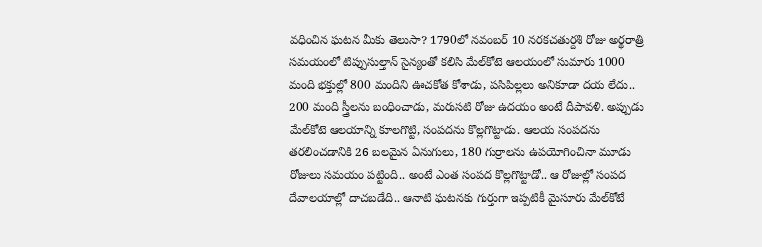వధించిన ఘటన మీకు తెలుసా? 1790లో నవంబర్ 10 నరకచతుర్దశి రోజు అర్థరాత్రి సమయంలో టిప్పుసుల్తాన్ సైన్యంతో కలిసి మేల్‌కోటె ఆలయంలో సుమారు 1000 మంది భక్తుల్లో 800 మందిని ఊచకోత కోశాడు, పసిపిల్లలు అనికూడా దయ లేదు.. 200 మంది స్త్రీలను బంధించాడు, మరుసటి రోజు ఉదయం అంటే దీపావళి. అప్పుడు మేల్‌కోటె ఆలయాన్ని కూలగొట్టి, సంపదను కొల్లగొట్టాడు. ఆలయ సంపదను తరలించడానికి 26 బలమైన ఏనుగులు, 180 గుర్రాలను ఉపయోగించినా మూడు రోజులు సమయం పట్టింది.. అంటే ఎంత సంపద కొల్లగొట్టాడో.. ఆ రోజుల్లో సంపద దేవాలయాల్లో దాచబడేది.. ఆనాటి ఘటనకు గుర్తుగా ఇప్పటికీ మైసూరు మేల్‌కోటే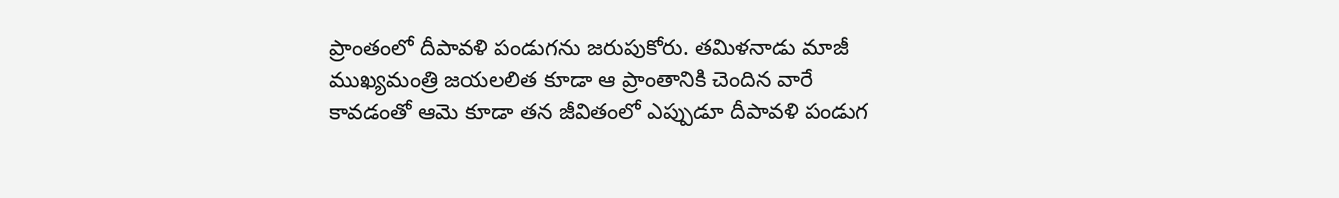ప్రాంతంలో దీపావళి పండుగను జరుపుకోరు. తమిళనాడు మాజీ ముఖ్యమంత్రి జయలలిత కూడా ఆ ప్రాంతానికి చెందిన వారే కావడంతో ఆమె కూడా తన జీవితంలో ఎప్పుడూ దీపావళి పండుగ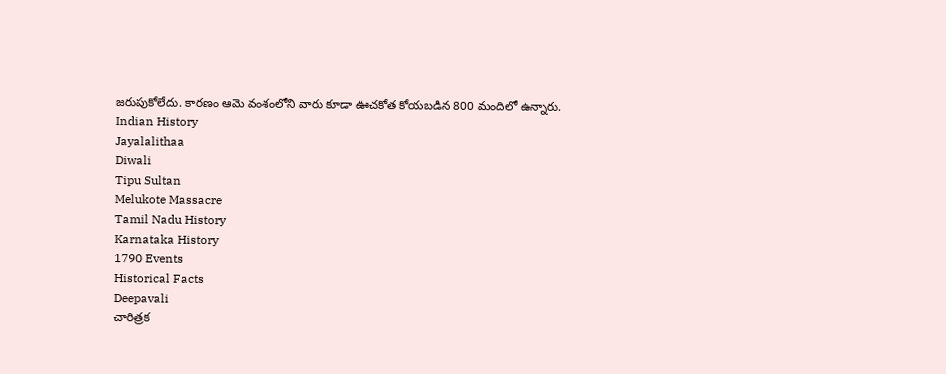జరుపుకోలేదు. కారణం ఆమె వంశంలోని వారు కూడా ఊచకోత కోయబడిన 800 మందిలో ఉన్నారు.
Indian History
Jayalalithaa
Diwali
Tipu Sultan
Melukote Massacre
Tamil Nadu History
Karnataka History
1790 Events
Historical Facts
Deepavali
చారిత్రక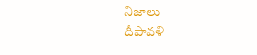నిజాలు
దీపావళి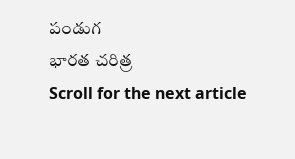పండుగ
భారత చరిత్ర
Scroll for the next article